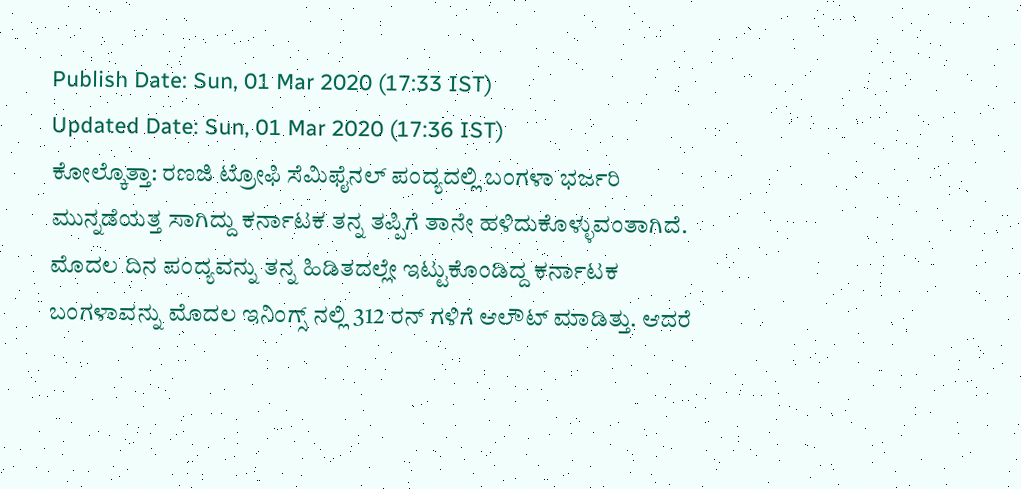Publish Date: Sun, 01 Mar 2020 (17:33 IST)
Updated Date: Sun, 01 Mar 2020 (17:36 IST)
ಕೋಲ್ಕೊತ್ತಾ: ರಣಜಿ ಟ್ರೋಫಿ ಸೆಮಿಫೈನಲ್ ಪಂದ್ಯದಲ್ಲಿ ಬಂಗಳಾ ಭರ್ಜರಿ ಮುನ್ನಡೆಯತ್ತ ಸಾಗಿದ್ದು ಕರ್ನಾಟಕ ತನ್ನ ತಪ್ಪಿಗೆ ತಾನೇ ಹಳಿದುಕೊಳ್ಳುವಂತಾಗಿದೆ.
ಮೊದಲ ದಿನ ಪಂದ್ಯವನ್ನು ತನ್ನ ಹಿಡಿತದಲ್ಲೇ ಇಟ್ಟುಕೊಂಡಿದ್ದ ಕರ್ನಾಟಕ ಬಂಗಳಾವನ್ನು ಮೊದಲ ಇನಿಂಗ್ಸ್ ನಲ್ಲಿ 312 ರನ್ ಗಳಿಗೆ ಆಲೌಟ್ ಮಾಡಿತ್ತು. ಆದರೆ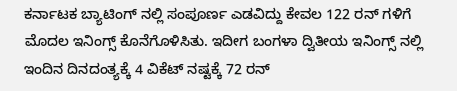ಕರ್ನಾಟಕ ಬ್ಯಾಟಿಂಗ್ ನಲ್ಲಿ ಸಂಪೂರ್ಣ ಎಡವಿದ್ದು ಕೇವಲ 122 ರನ್ ಗಳಿಗೆ ಮೊದಲ ಇನಿಂಗ್ಸ್ ಕೊನೆಗೊಳಿಸಿತು. ಇದೀಗ ಬಂಗಳಾ ದ್ವಿತೀಯ ಇನಿಂಗ್ಸ್ ನಲ್ಲಿ ಇಂದಿನ ದಿನದಂತ್ಯಕ್ಕೆ 4 ವಿಕೆಟ್ ನಷ್ಟಕ್ಕೆ 72 ರನ್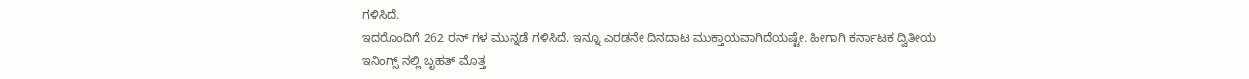ಗಳಿಸಿದೆ.
ಇದರೊಂದಿಗೆ 262 ರನ್ ಗಳ ಮುನ್ನಡೆ ಗಳಿಸಿದೆ. ಇನ್ನೂ ಎರಡನೇ ದಿನದಾಟ ಮುಕ್ತಾಯವಾಗಿದೆಯಷ್ಟೇ. ಹೀಗಾಗಿ ಕರ್ನಾಟಕ ದ್ವಿತೀಯ ಇನಿಂಗ್ಸ್ ನಲ್ಲಿ ಬೃಹತ್ ಮೊತ್ತ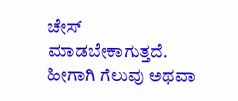ಚೇಸ್ ಮಾಡಬೇಕಾಗುತ್ತದೆ. ಹೀಗಾಗಿ ಗೆಲುವು ಅಥವಾ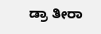ಡ್ರಾ ತೀರಾ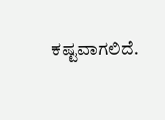ಕಷ್ಟವಾಗಲಿದೆ.